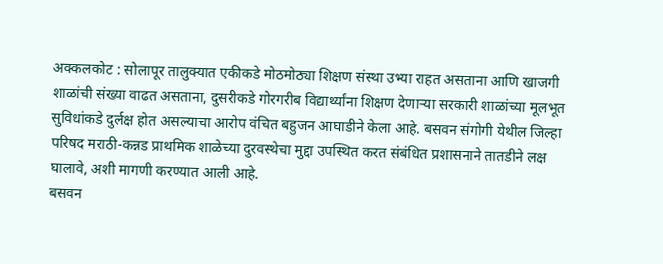अक्कलकोट : सोलापूर तालुक्यात एकीकडे मोठमोठ्या शिक्षण संस्था उभ्या राहत असताना आणि खाजगी शाळांची संख्या वाढत असताना, दुसरीकडे गोरगरीब विद्यार्थ्यांना शिक्षण देणाऱ्या सरकारी शाळांच्या मूलभूत सुविधांकडे दुर्लक्ष होत असल्याचा आरोप वंचित बहुजन आघाडीने केला आहे. बसवन संगोगी येथील जिल्हा परिषद मराठी-कन्नड प्राथमिक शाळेच्या दुरवस्थेचा मुद्दा उपस्थित करत संबंधित प्रशासनाने तातडीने लक्ष घालावे, अशी मागणी करण्यात आली आहे.
बसवन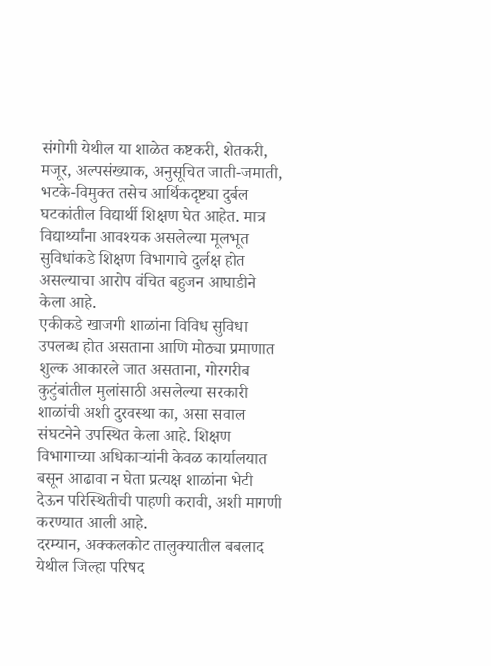संगोगी येथील या शाळेत कष्टकरी, शेतकरी, मजूर, अल्पसंख्याक, अनुसूचित जाती-जमाती, भटके-विमुक्त तसेच आर्थिकदृष्ट्या दुर्बल घटकांतील विद्यार्थी शिक्षण घेत आहेत. मात्र विद्यार्थ्यांना आवश्यक असलेल्या मूलभूत सुविधांकडे शिक्षण विभागाचे दुर्लक्ष होत असल्याचा आरोप वंचित बहुजन आघाडीने केला आहे.
एकीकडे खाजगी शाळांना विविध सुविधा उपलब्ध होत असताना आणि मोठ्या प्रमाणात शुल्क आकारले जात असताना, गोरगरीब कुटुंबांतील मुलांसाठी असलेल्या सरकारी शाळांची अशी दुरवस्था का, असा सवाल संघटनेने उपस्थित केला आहे. शिक्षण विभागाच्या अधिकाऱ्यांनी केवळ कार्यालयात बसून आढावा न घेता प्रत्यक्ष शाळांना भेटी देऊन परिस्थितीची पाहणी करावी, अशी मागणी करण्यात आली आहे.
दरम्यान, अक्कलकोट तालुक्यातील बबलाद येथील जिल्हा परिषद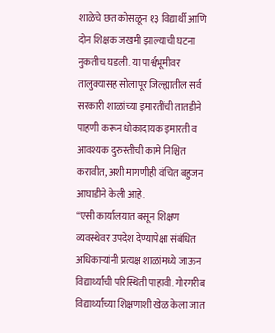शाळेचे छत कोसळून १३ विद्यार्थी आणि दोन शिक्षक जखमी झाल्याची घटना नुकतीच घडली. या पार्श्वभूमीवर तालुक्यासह सोलापूर जिल्ह्यातील सर्व सरकारी शाळांच्या इमारतींची तातडीने पाहणी करून धोकादायक इमारती व आवश्यक दुरुस्तीची कामे निश्चित करावीत, अशी मागणीही वंचित बहुजन आघाडीने केली आहे.
“एसी कार्यालयात बसून शिक्षण व्यवस्थेवर उपदेश देण्यापेक्षा संबंधित अधिकाऱ्यांनी प्रत्यक्ष शाळांमध्ये जाऊन विद्यार्थ्यांची परिस्थिती पाहावी. गोरगरीब विद्यार्थ्यांच्या शिक्षणाशी खेळ केला जात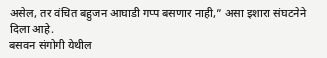असेल, तर वंचित बहुजन आघाडी गप्प बसणार नाही,” असा इशारा संघटनेने दिला आहे.
बसवन संगोगी येथील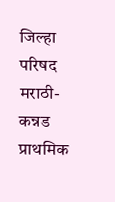जिल्हा परिषद मराठी-कन्नड प्राथमिक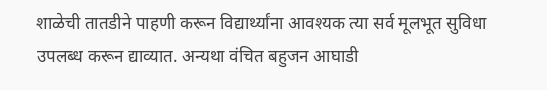शाळेची तातडीने पाहणी करून विद्यार्थ्यांना आवश्यक त्या सर्व मूलभूत सुविधा उपलब्ध करून द्याव्यात. अन्यथा वंचित बहुजन आघाडी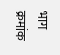भाग क्रमांक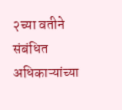२च्या वतीने संबंधित अधिकाऱ्यांच्या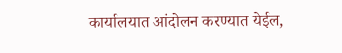कार्यालयात आंदोलन करण्यात येईल,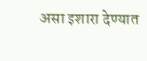असा इशारा देण्यात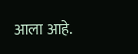आला आहे.